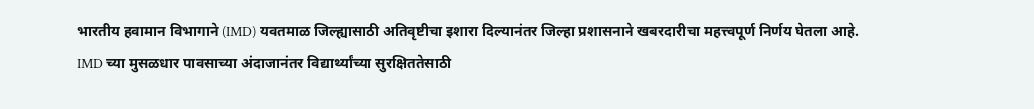भारतीय हवामान विभागाने (IMD) यवतमाळ जिल्ह्यासाठी अतिवृष्टीचा इशारा दिल्यानंतर जिल्हा प्रशासनाने खबरदारीचा महत्त्वपूर्ण निर्णय घेतला आहे.
IMD च्या मुसळधार पावसाच्या अंदाजानंतर विद्यार्थ्यांच्या सुरक्षिततेसाठी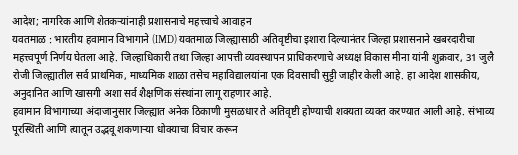आदेश; नागरिक आणि शेतकऱ्यांनाही प्रशासनाचे महत्त्वाचे आवाहन
यवतमाळ : भारतीय हवामान विभागाने (IMD) यवतमाळ जिल्ह्यासाठी अतिवृष्टीचा इशारा दिल्यानंतर जिल्हा प्रशासनाने खबरदारीचा महत्त्वपूर्ण निर्णय घेतला आहे. जिल्हाधिकारी तथा जिल्हा आपत्ती व्यवस्थापन प्राधिकरणाचे अध्यक्ष विकास मीना यांनी शुक्रवार, 31 जुलै रोजी जिल्ह्यातील सर्व प्राथमिक, माध्यमिक शाळा तसेच महाविद्यालयांना एक दिवसाची सुट्टी जाहीर केली आहे. हा आदेश शासकीय, अनुदानित आणि खासगी अशा सर्व शैक्षणिक संस्थांना लागू राहणार आहे.
हवामान विभागाच्या अंदाजानुसार जिल्ह्यात अनेक ठिकाणी मुसळधार ते अतिवृष्टी होण्याची शक्यता व्यक्त करण्यात आली आहे. संभाव्य पूरस्थिती आणि त्यातून उद्भवू शकणाऱ्या धोक्याचा विचार करून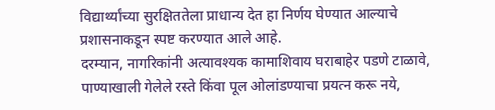विद्यार्थ्यांच्या सुरक्षिततेला प्राधान्य देत हा निर्णय घेण्यात आल्याचे प्रशासनाकडून स्पष्ट करण्यात आले आहे.
दरम्यान, नागरिकांनी अत्यावश्यक कामाशिवाय घराबाहेर पडणे टाळावे, पाण्याखाली गेलेले रस्ते किंवा पूल ओलांडण्याचा प्रयत्न करू नये,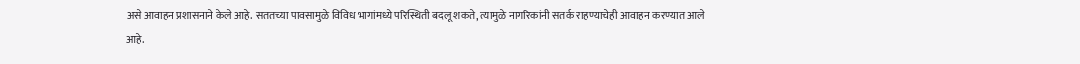असे आवाहन प्रशासनाने केले आहे. सततच्या पावसामुळे विविध भागांमध्ये परिस्थिती बदलू शकते, त्यामुळे नागरिकांनी सतर्क राहण्याचेही आवाहन करण्यात आले आहे.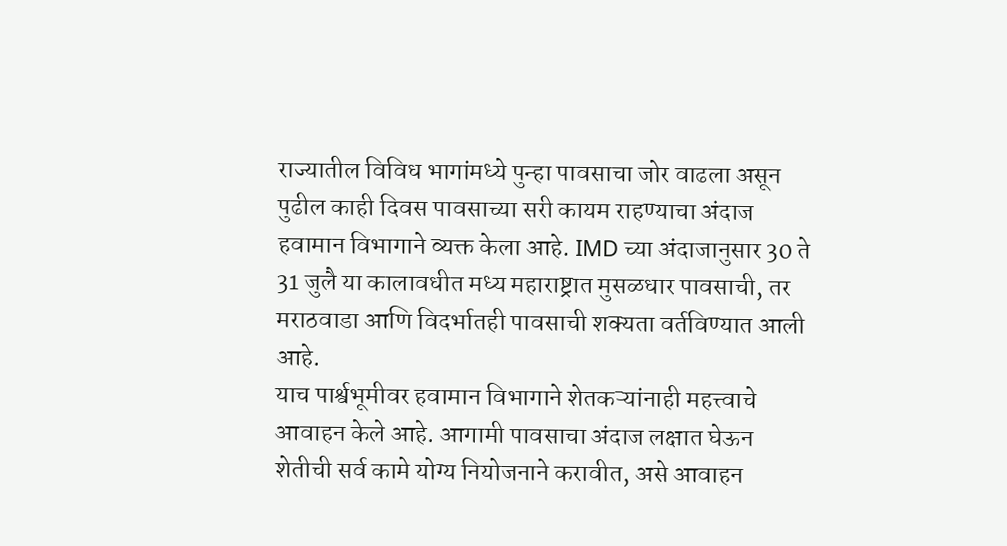राज्यातील विविध भागांमध्ये पुन्हा पावसाचा जोर वाढला असून पुढील काही दिवस पावसाच्या सरी कायम राहण्याचा अंदाज हवामान विभागाने व्यक्त केला आहे. IMD च्या अंदाजानुसार 30 ते 31 जुलै या कालावधीत मध्य महाराष्ट्रात मुसळधार पावसाची, तर मराठवाडा आणि विदर्भातही पावसाची शक्यता वर्तविण्यात आली आहे.
याच पार्श्वभूमीवर हवामान विभागाने शेतकऱ्यांनाही महत्त्वाचे आवाहन केले आहे. आगामी पावसाचा अंदाज लक्षात घेऊन शेतीची सर्व कामे योग्य नियोजनाने करावीत, असे आवाहन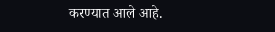करण्यात आले आहे.